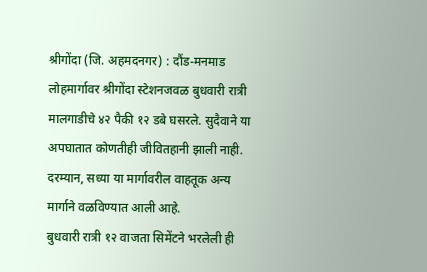श्रीगोंदा (जि. अहमदनगर) : दौंड-मनमाड लोहमार्गावर श्रीगोंदा स्टेशनजवळ बुधवारी रात्री मालगाडीचे ४२ पैकी १२ डबे घसरले. सुदैवाने या अपघातात कोणतीही जीवितहानी झाली नाही. दरम्यान, सध्या या मार्गावरील वाहतूक अन्य मार्गाने वळविण्यात आली आहे.
बुधवारी रात्री १२ वाजता सिमेंटने भरलेली ही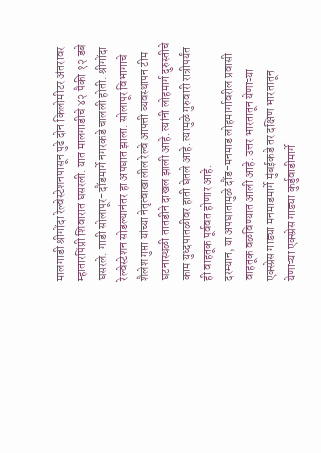मालगाडी श्रीगोंदा रेल्वेस्टेशनपासून पुढे दोन किलोमीटर अंतरावर म्हातारपिंप्री शिवारात घसरली. यात मालगाडीचे ४२ पैकी १२ डबे घसरले. गाडी सोलापूर-दौंडमार्गे नगरकडे चालली होती. श्रीगोंदा रेल्वेस्टेशन सोडल्यानंतर हा अपघात झाला. सोलापूर विभागाचे शैलेश गुप्ता यांच्या नेतृत्वाखालील रेल्वे आपत्ती व्यवस्थापन टीम घटनास्थळी तातडीने दाखल झाली आहे. त्यांनी लोहमार्ग दुरुस्तीचे काम युध्दपातळीवर हाती घेतले आहे. त्यामुळे गुरुवारी रात्रीपर्यंत ही वाहतूक पूर्ववत होणार आहे.
दरम्यान, या अपघातामुळे दौंड-मनमाड लोहमार्गावरील प्रवासी वाहतूक वळविण्यात आली आहे. उत्तर भारतातून येणाऱ्या एक्स्प्रेस गाड्या मनमाडमार्गे मुंबईकडे तर दक्षिण भारतातून येणाऱ्या एक्स्प्रेस गाड्या कुर्डुवाडीमार्गे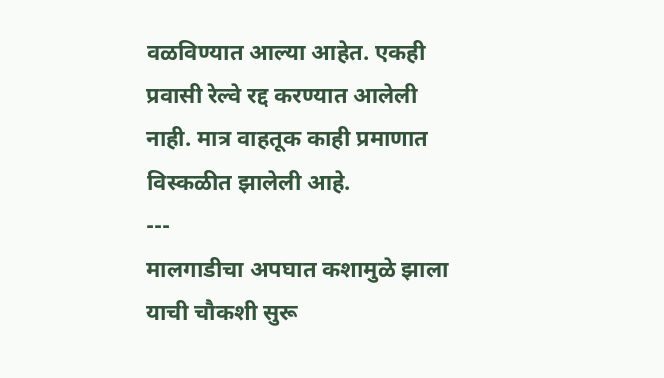वळविण्यात आल्या आहेत. एकही प्रवासी रेल्वे रद्द करण्यात आलेली नाही. मात्र वाहतूक काही प्रमाणात विस्कळीत झालेली आहे.
---
मालगाडीचा अपघात कशामुळे झाला याची चौकशी सुरू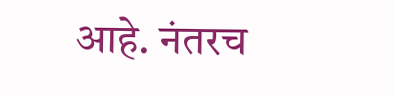आहे. नंतरच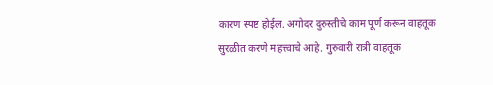कारण स्पष्ट होईल. अगोदर दुरुस्तीचे काम पूर्ण करून वाहतूक सुरळीत करणे महत्त्वाचे आहे. गुरुवारी रात्री वाहतूक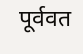पूर्ववत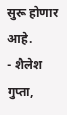सुरू होणार आहे.
- शैलेश गुप्ता,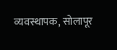व्यवस्थापक, सोलापूर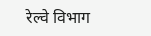रेल्वे विभाग